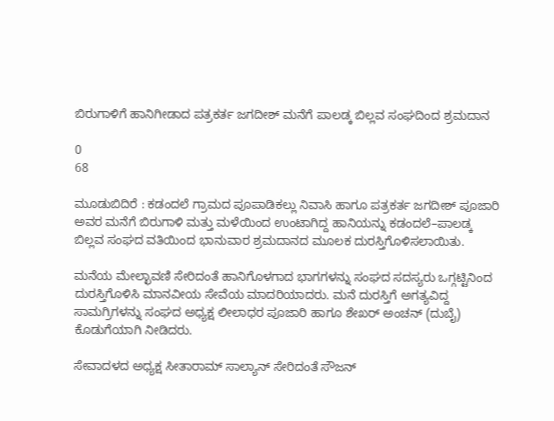ಬಿರುಗಾಳಿಗೆ ಹಾನಿಗೀಡಾದ ಪತ್ರಕರ್ತ ಜಗದೀಶ್ ಮನೆಗೆ ಪಾಲಡ್ಕ ಬಿಲ್ಲವ ಸಂಘದಿಂದ ಶ್ರಮದಾನ

0
68

ಮೂಡುಬಿದಿರೆ : ಕಡಂದಲೆ ಗ್ರಾಮದ ಪೂಪಾಡಿಕಲ್ಲು ನಿವಾಸಿ ಹಾಗೂ ಪತ್ರಕರ್ತ ಜಗದೀಶ್ ಪೂಜಾರಿ ಅವರ ಮನೆಗೆ ಬಿರುಗಾಳಿ ಮತ್ತು ಮಳೆಯಿಂದ ಉಂಟಾಗಿದ್ದ ಹಾನಿಯನ್ನು ಕಡಂದಲೆ–ಪಾಲಡ್ಕ ಬಿಲ್ಲವ ಸಂಘದ ವತಿಯಿಂದ ಭಾನುವಾರ ಶ್ರಮದಾನದ ಮೂಲಕ ದುರಸ್ತಿಗೊಳಿಸಲಾಯಿತು.

ಮನೆಯ ಮೇಲ್ಛಾವಣಿ ಸೇರಿದಂತೆ ಹಾನಿಗೊಳಗಾದ ಭಾಗಗಳನ್ನು ಸಂಘದ ಸದಸ್ಯರು ಒಗ್ಗಟ್ಟಿನಿಂದ ದುರಸ್ತಿಗೊಳಿಸಿ ಮಾನವೀಯ ಸೇವೆಯ ಮಾದರಿಯಾದರು. ಮನೆ ದುರಸ್ತಿಗೆ ಅಗತ್ಯವಿದ್ದ ಸಾಮಗ್ರಿಗಳನ್ನು ಸಂಘದ ಅಧ್ಯಕ್ಷ ಲೀಲಾಧರ ಪೂಜಾರಿ ಹಾಗೂ ಶೇಖರ್ ಅಂಚನ್ (ದುಬೈ) ಕೊಡುಗೆಯಾಗಿ ನೀಡಿದರು.

ಸೇವಾದಳದ ಅಧ್ಯಕ್ಷ ಸೀತಾರಾಮ್ ಸಾಲ್ಯಾನ್ ಸೇರಿದಂತೆ ಸೌಜನ್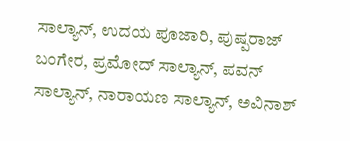ಸಾಲ್ಯಾನ್, ಉದಯ ಪೂಜಾರಿ, ಪುಷ್ಪರಾಜ್ ಬಂಗೇರ, ಪ್ರಮೋದ್ ಸಾಲ್ಯಾನ್, ಪವನ್ ಸಾಲ್ಯಾನ್, ನಾರಾಯಣ ಸಾಲ್ಯಾನ್, ಅವಿನಾಶ್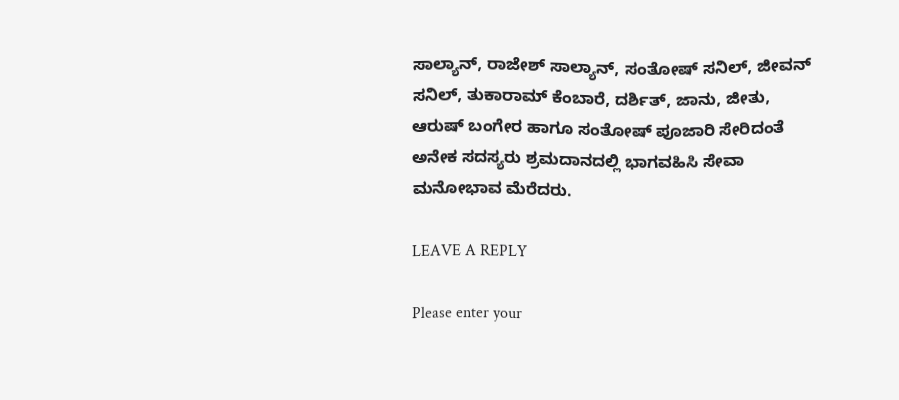ಸಾಲ್ಯಾನ್, ರಾಜೇಶ್ ಸಾಲ್ಯಾನ್, ಸಂತೋಷ್ ಸನಿಲ್, ಜೀವನ್ ಸನಿಲ್, ತುಕಾರಾಮ್ ಕೆಂಬಾರೆ, ದರ್ಶಿತ್, ಜಾನು, ಜೀತು, ಆರುಷ್ ಬಂಗೇರ ಹಾಗೂ ಸಂತೋಷ್ ಪೂಜಾರಿ ಸೇರಿದಂತೆ ಅನೇಕ ಸದಸ್ಯರು ಶ್ರಮದಾನದಲ್ಲಿ ಭಾಗವಹಿಸಿ ಸೇವಾ ಮನೋಭಾವ ಮೆರೆದರು.

LEAVE A REPLY

Please enter your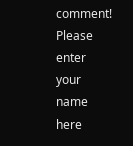comment!
Please enter your name here